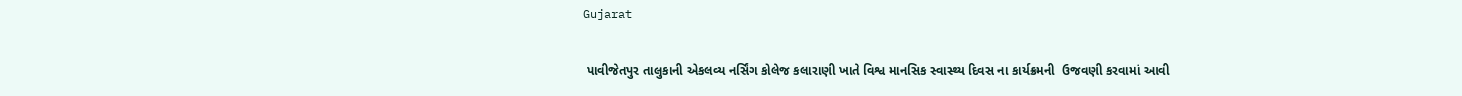Gujarat

 પાવીજેતપુર તાલુકાની એકલવ્ય નર્સિંગ કોલેજ કલારાણી ખાતે વિશ્વ માનસિક સ્વાસ્થ્ય દિવસ ના કાર્યક્રમની  ઉજવણી કરવામાં આવી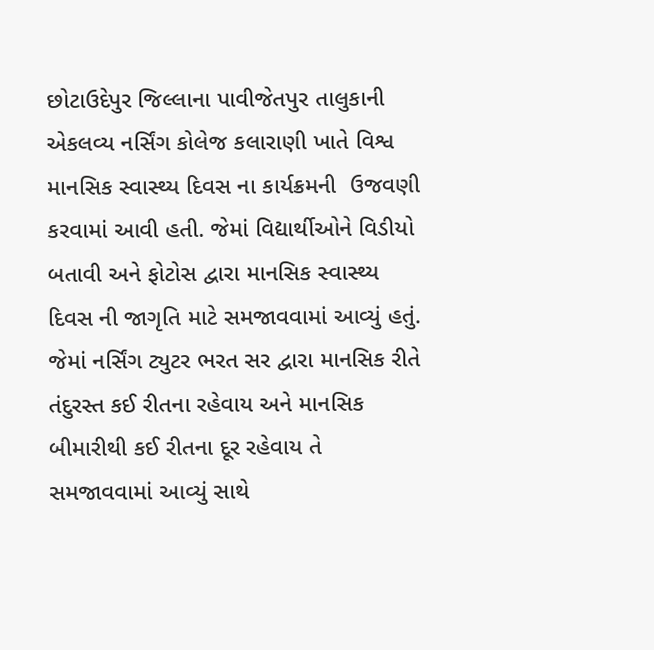છોટાઉદેપુર જિલ્લાના પાવીજેતપુર તાલુકાની એકલવ્ય નર્સિંગ કોલેજ કલારાણી ખાતે વિશ્વ માનસિક સ્વાસ્થ્ય દિવસ ના કાર્યક્રમની  ઉજવણી કરવામાં આવી હતી. જેમાં વિદ્યાર્થીઓને વિડીયો બતાવી અને ફોટોસ દ્વારા માનસિક સ્વાસ્થ્ય દિવસ ની જાગૃતિ માટે સમજાવવામાં આવ્યું હતું. જેમાં નર્સિંગ ટ્યુટર ભરત સર દ્વારા માનસિક રીતે તંદુરસ્ત કઈ રીતના રહેવાય અને માનસિક બીમારીથી કઈ રીતના દૂર રહેવાય તે સમજાવવામાં આવ્યું સાથે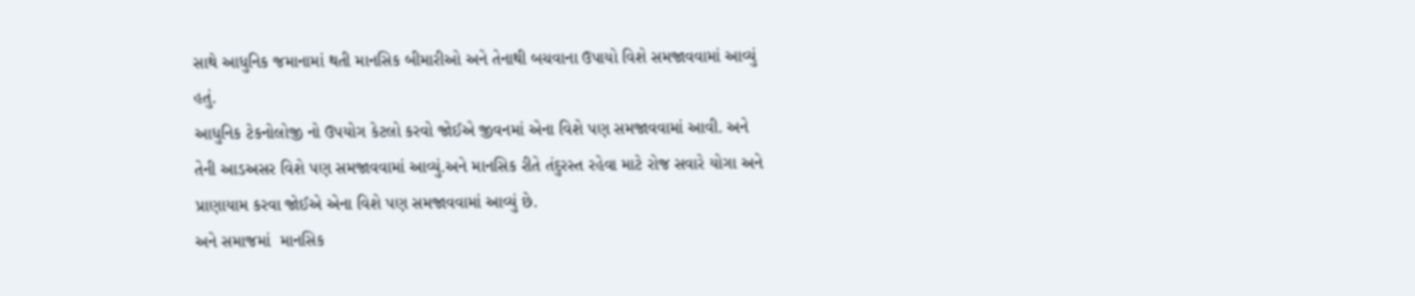સાથે આધુનિક જમાનામાં થતી માનસિક બીમારીઓ અને તેનાથી બચવાના ઉપાયો વિશે સમજાવવામાં આવ્યું હતું.
આધુનિક ટેકનોલોજી નો ઉપયોગ કેટલો કરવો જોઈએ જીવનમાં એના વિશે પણ સમજાવવામાં આવી. અને તેની આડઅસર વિશે પણ સમજાવવામાં આવ્યું.અને માનસિક રીતે તંદુરસ્ત રહેવા માટે રોજ સવારે યોગા અને પ્રાણાયામ કરવા જોઈએ એના વિશે પણ સમજાવવામાં આવ્યું છે.
અને સમાજમાં  માનસિક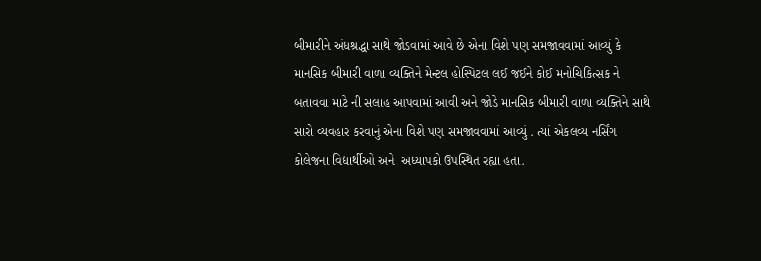બીમારીને અંધશ્રદ્ધા સાથે જોડવામાં આવે છે એના વિશે પણ સમજાવવામાં આવ્યું કે માનસિક બીમારી વાળા વ્યક્તિને મેન્ટલ હોસ્પિટલ લઈ જઈને કોઈ મનોચિકિત્સક ને બતાવવા માટે ની સલાહ આપવામાં આવી અને જોડે માનસિક બીમારી વાળા વ્યક્તિને સાથે સારો વ્યવહાર કરવાનું એના વિશે પણ સમજાવવામાં આવ્યું . ત્યાં એકલવ્ય નર્સિંગ કોલેજના વિદ્યાર્થીઓ અને  અધ્યાપકો ઉપસ્થિત રહ્યા હતા.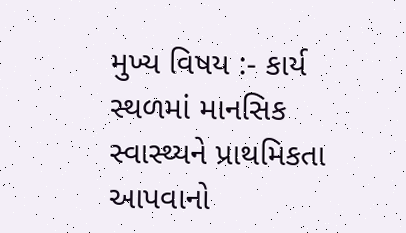મુખ્ય વિષય :- કાર્ય સ્થળમાં માનસિક સ્વાસ્થ્યને પ્રાથમિકતા આપવાનો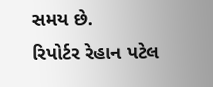સમય છે.
રિપોર્ટર રેહાન પટેલ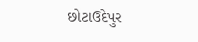છોટાઉદેપુર